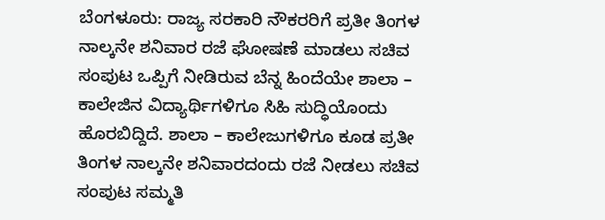ಬೆಂಗಳೂರು: ರಾಜ್ಯ ಸರಕಾರಿ ನೌಕರರಿಗೆ ಪ್ರತೀ ತಿಂಗಳ ನಾಲ್ಕನೇ ಶನಿವಾರ ರಜೆ ಘೋಷಣೆ ಮಾಡಲು ಸಚಿವ ಸಂಪುಟ ಒಪ್ಪಿಗೆ ನೀಡಿರುವ ಬೆನ್ನ ಹಿಂದೆಯೇ ಶಾಲಾ – ಕಾಲೇಜಿನ ವಿದ್ಯಾರ್ಥಿಗಳಿಗೂ ಸಿಹಿ ಸುದ್ಧಿಯೊಂದು ಹೊರಬಿದ್ದಿದೆ. ಶಾಲಾ – ಕಾಲೇಜುಗಳಿಗೂ ಕೂಡ ಪ್ರತೀ ತಿಂಗಳ ನಾಲ್ಕನೇ ಶನಿವಾರದಂದು ರಜೆ ನೀಡಲು ಸಚಿವ ಸಂಪುಟ ಸಮ್ಮತಿ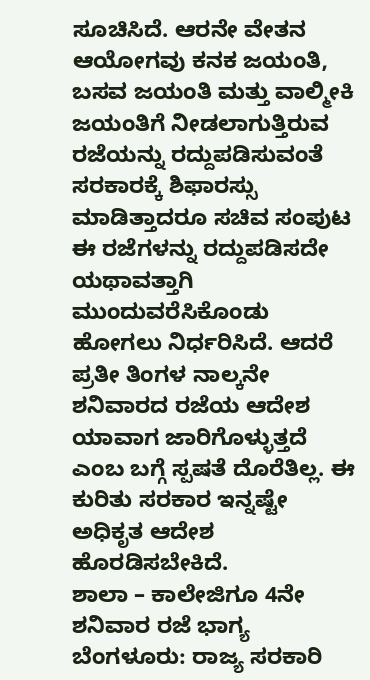ಸೂಚಿಸಿದೆ. ಆರನೇ ವೇತನ ಆಯೋಗವು ಕನಕ ಜಯಂತಿ, ಬಸವ ಜಯಂತಿ ಮತ್ತು ವಾಲ್ಮೀಕಿ ಜಯಂತಿಗೆ ನೀಡಲಾಗುತ್ತಿರುವ ರಜೆಯನ್ನು ರದ್ದುಪಡಿಸುವಂತೆ ಸರಕಾರಕ್ಕೆ ಶಿಫಾರಸ್ಸು ಮಾಡಿತ್ತಾದರೂ ಸಚಿವ ಸಂಪುಟ ಈ ರಜೆಗಳನ್ನು ರದ್ದುಪಡಿಸದೇ ಯಥಾವತ್ತಾಗಿ ಮುಂದುವರೆಸಿಕೊಂಡು ಹೋಗಲು ನಿರ್ಧರಿಸಿದೆ. ಆದರೆ ಪ್ರತೀ ತಿಂಗಳ ನಾಲ್ಕನೇ ಶನಿವಾರದ ರಜೆಯ ಆದೇಶ ಯಾವಾಗ ಜಾರಿಗೊಳ್ಳುತ್ತದೆ ಎಂಬ ಬಗ್ಗೆ ಸ್ಪಷತೆ ದೊರೆತಿಲ್ಲ. ಈ ಕುರಿತು ಸರಕಾರ ಇನ್ನಷ್ಟೇ ಅಧಿಕೃತ ಆದೇಶ ಹೊರಡಿಸಬೇಕಿದೆ.
ಶಾಲಾ – ಕಾಲೇಜಿಗೂ 4ನೇ ಶನಿವಾರ ರಜೆ ಭಾಗ್ಯ
ಬೆಂಗಳೂರು: ರಾಜ್ಯ ಸರಕಾರಿ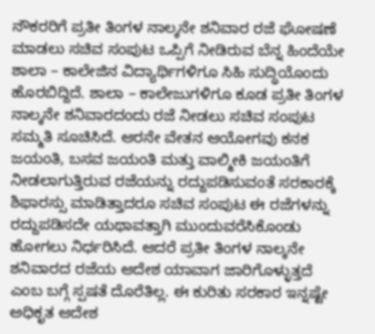ನೌಕರರಿಗೆ ಪ್ರತೀ ತಿಂಗಳ ನಾಲ್ಕನೇ ಶನಿವಾರ ರಜೆ ಘೋಷಣೆ ಮಾಡಲು ಸಚಿವ ಸಂಪುಟ ಒಪ್ಪಿಗೆ ನೀಡಿರುವ ಬೆನ್ನ ಹಿಂದೆಯೇ ಶಾಲಾ – ಕಾಲೇಜಿನ ವಿದ್ಯಾರ್ಥಿಗಳಿಗೂ ಸಿಹಿ ಸುದ್ಧಿಯೊಂದು ಹೊರಬಿದ್ದಿದೆ. ಶಾಲಾ – ಕಾಲೇಜುಗಳಿಗೂ ಕೂಡ ಪ್ರತೀ ತಿಂಗಳ ನಾಲ್ಕನೇ ಶನಿವಾರದಂದು ರಜೆ ನೀಡಲು ಸಚಿವ ಸಂಪುಟ ಸಮ್ಮತಿ ಸೂಚಿಸಿದೆ. ಆರನೇ ವೇತನ ಆಯೋಗವು ಕನಕ ಜಯಂತಿ, ಬಸವ ಜಯಂತಿ ಮತ್ತು ವಾಲ್ಮೀಕಿ ಜಯಂತಿಗೆ ನೀಡಲಾಗುತ್ತಿರುವ ರಜೆಯನ್ನು ರದ್ದುಪಡಿಸುವಂತೆ ಸರಕಾರಕ್ಕೆ ಶಿಫಾರಸ್ಸು ಮಾಡಿತ್ತಾದರೂ ಸಚಿವ ಸಂಪುಟ ಈ ರಜೆಗಳನ್ನು ರದ್ದುಪಡಿಸದೇ ಯಥಾವತ್ತಾಗಿ ಮುಂದುವರೆಸಿಕೊಂಡು ಹೋಗಲು ನಿರ್ಧರಿಸಿದೆ. ಆದರೆ ಪ್ರತೀ ತಿಂಗಳ ನಾಲ್ಕನೇ ಶನಿವಾರದ ರಜೆಯ ಆದೇಶ ಯಾವಾಗ ಜಾರಿಗೊಳ್ಳುತ್ತದೆ ಎಂಬ ಬಗ್ಗೆ ಸ್ಪಷತೆ ದೊರೆತಿಲ್ಲ. ಈ ಕುರಿತು ಸರಕಾರ ಇನ್ನಷ್ಟೇ ಅಧಿಕೃತ ಆದೇಶ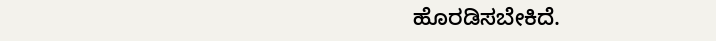ಹೊರಡಿಸಬೇಕಿದೆ.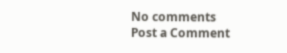No comments
Post a Comment